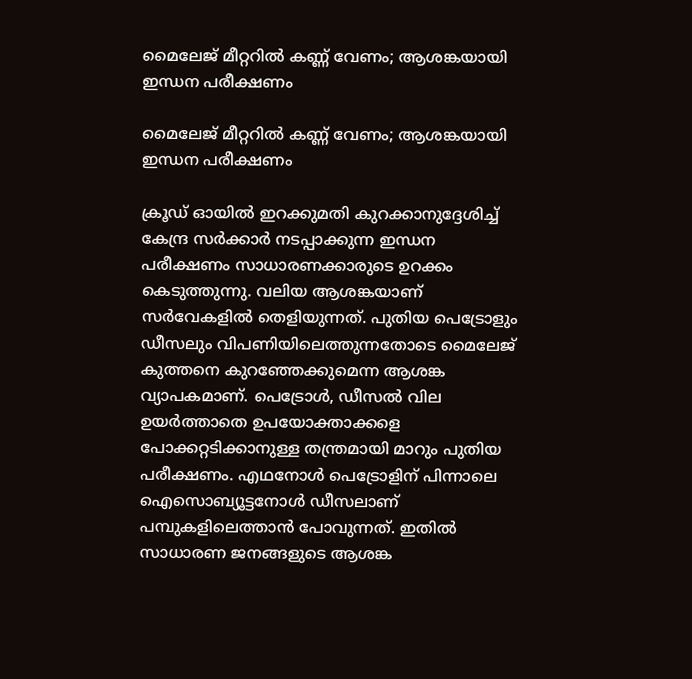മൈലേജ് മീറ്ററില്‍ കണ്ണ് വേണം; ആശങ്കയായി ഇന്ധന പരീക്ഷണം

മൈലേജ് മീറ്ററില്‍ കണ്ണ് വേണം; ആശങ്കയായി ഇന്ധന പരീക്ഷണം

ക്രൂഡ് ഓയില്‍ ഇറക്കുമതി കുറക്കാനുദ്ദേശിച്ച് കേന്ദ്ര സര്‍ക്കാര്‍ നടപ്പാക്കുന്ന ഇന്ധന പരീക്ഷണം സാധാരണക്കാരുടെ ഉറക്കം കെടുത്തുന്നു. വലിയ ആശങ്കയാണ് സര്‍വേകളില്‍ തെളിയുന്നത്. പുതിയ പെട്രോളും ഡീസലും വിപണിയിലെത്തുന്നതോടെ മൈലേജ് കുത്തനെ കുറഞ്ഞേക്കുമെന്ന ആശങ്ക വ്യാപകമാണ്. പെട്രോള്‍, ഡീസല്‍ വില ഉയര്‍ത്താതെ ഉപയോക്താക്കളെ പോക്കറ്റടിക്കാനുള്ള തന്ത്രമായി മാറും പുതിയ പരീക്ഷണം. എഥനോൾ പെട്രോളിന് പിന്നാലെ ഐസൊബ്യൂട്ടനോള്‍ ഡീസലാണ് പമ്പുകളിലെത്താന്‍ പോവുന്നത്. ഇതില്‍ സാധാരണ ജനങ്ങളുടെ ആശങ്ക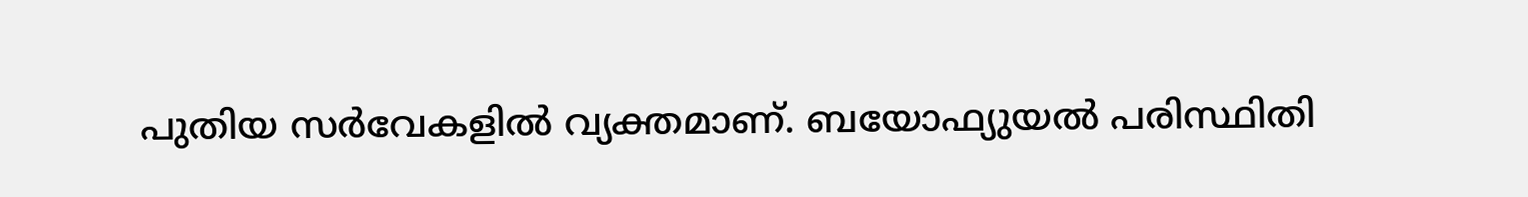പുതിയ സര്‍വേകളില്‍ വ്യക്തമാണ്. ബയോഫ്യുയല്‍ പരിസ്ഥിതി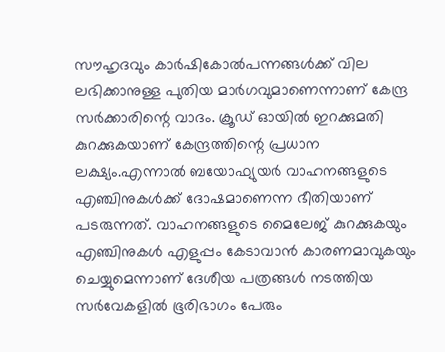സൗഹൃദവും കാര്‍ഷികോല്‍പന്നങ്ങള്‍ക്ക് വില ലഭിക്കാനുള്ള പുതിയ മാര്‍ഗവുമാണെന്നാണ് കേന്ദ്ര സര്‍ക്കാരിന്റെ വാദം. ക്രൂഡ് ഓയില്‍ ഇറക്കുമതി കുറക്കുകയാണ് കേന്ദ്രത്തിന്റെ പ്രധാന ലക്ഷ്യം.എന്നാല്‍ ബയോഫ്യുയര്‍ വാഹനങ്ങളുടെ എഞ്ചിനുകള്‍ക്ക് ദോഷമാണെന്ന ഭീതിയാണ് പടരുന്നത്. വാഹനങ്ങളുടെ മൈലേജ് കുറക്കുകയും എഞ്ചിനുകള്‍ എളുപ്പം കേടാവാന്‍ കാരണമാവുകയും ചെയ്യുമെന്നാണ് ദേശീയ പത്രങ്ങള്‍ നടത്തിയ സര്‍വേകളില്‍ ഭൂരിഭാഗം പേരും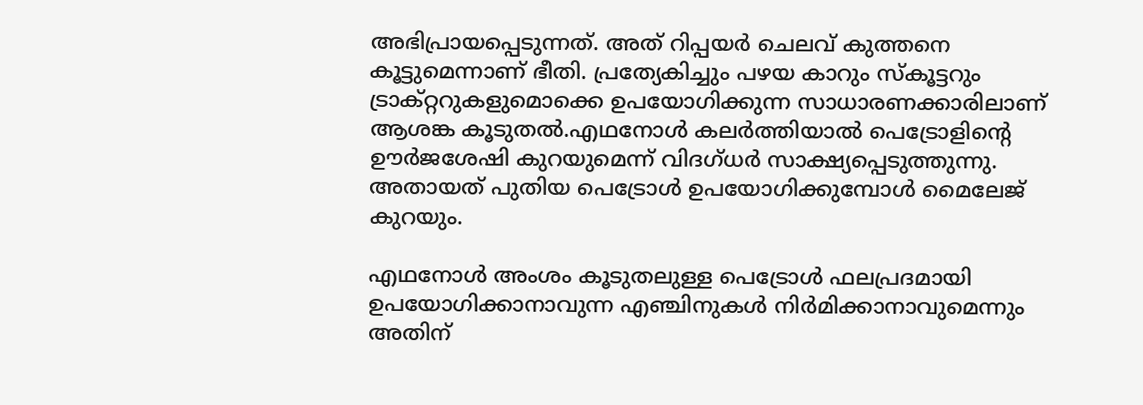അഭിപ്രായപ്പെടുന്നത്. അത് റിപ്പയര്‍ ചെലവ് കുത്തനെ കൂട്ടുമെന്നാണ് ഭീതി. പ്രത്യേകിച്ചും പഴയ കാറും സ്‌കൂട്ടറും ട്രാക്റ്ററുകളുമൊക്കെ ഉപയോഗിക്കുന്ന സാധാരണക്കാരിലാണ് ആശങ്ക കൂടുതല്‍.എഥനോൾ കലര്‍ത്തിയാല്‍ പെട്രോളിന്റെ ഊര്‍ജശേഷി കുറയുമെന്ന് വിദഗ്ധര്‍ സാക്ഷ്യപ്പെടുത്തുന്നു. അതായത് പുതിയ പെട്രോള്‍ ഉപയോഗിക്കുമ്പോള്‍ മൈലേജ് കുറയും.

എഥനോൾ അംശം കൂടുതലുള്ള പെട്രോള്‍ ഫലപ്രദമായി ഉപയോഗിക്കാനാവുന്ന എഞ്ചിനുകള്‍ നിര്‍മിക്കാനാവുമെന്നും അതിന്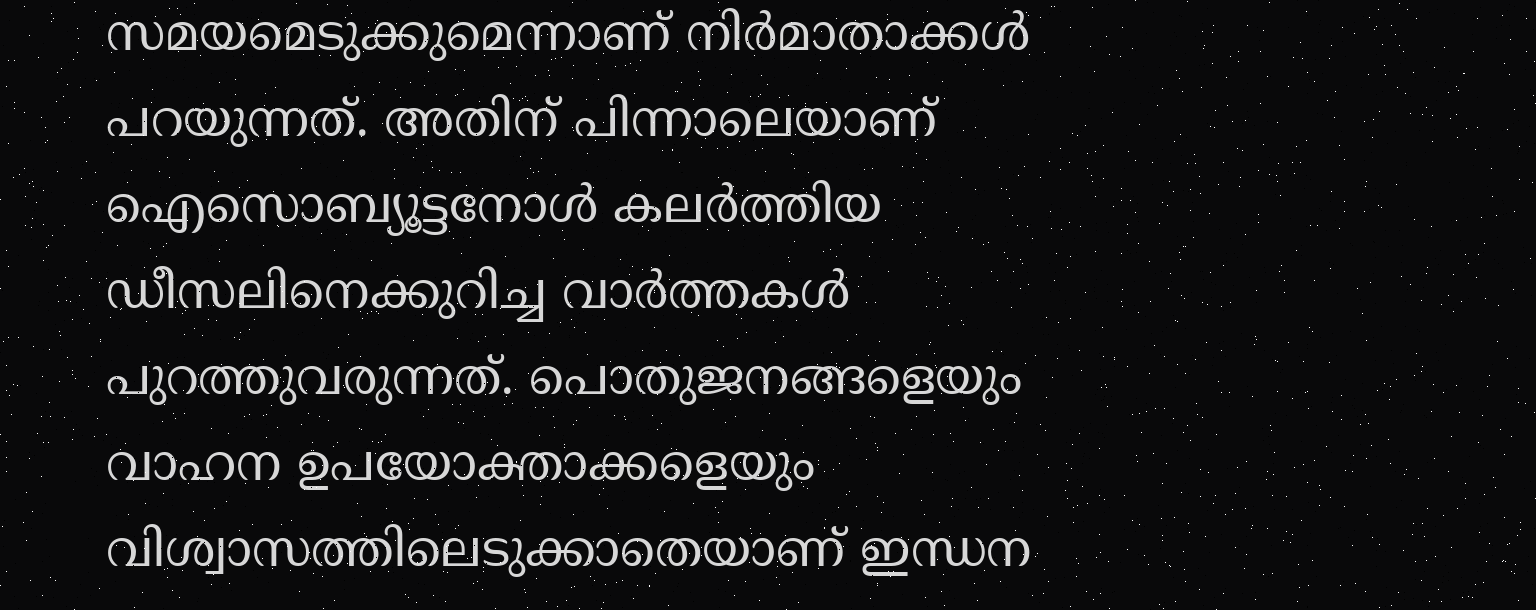സമയമെടുക്കുമെന്നാണ് നിര്‍മാതാക്കള്‍ പറയുന്നത്. അതിന് പിന്നാലെയാണ് ഐസൊബ്യൂട്ടനോള്‍ കലര്‍ത്തിയ ഡീസലിനെക്കുറിച്ച വാര്‍ത്തകള്‍ പുറത്തുവരുന്നത്. പൊതുജനങ്ങളെയും വാഹന ഉപയോക്താക്കളെയും വിശ്വാസത്തിലെടുക്കാതെയാണ് ഇന്ധന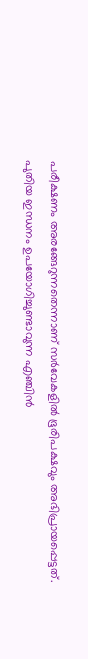പരീക്ഷണം അരങ്ങേറുന്നതെന്നാണ് സര്‍വേകളില്‍ ഭൂരിപക്ഷവും അഭിപ്രായപ്പെട്ടത്. പുതിയ ഇന്ധനം ഉപയോഗിച്ചുണ്ടാവുന്ന എഞ്ചിന്‍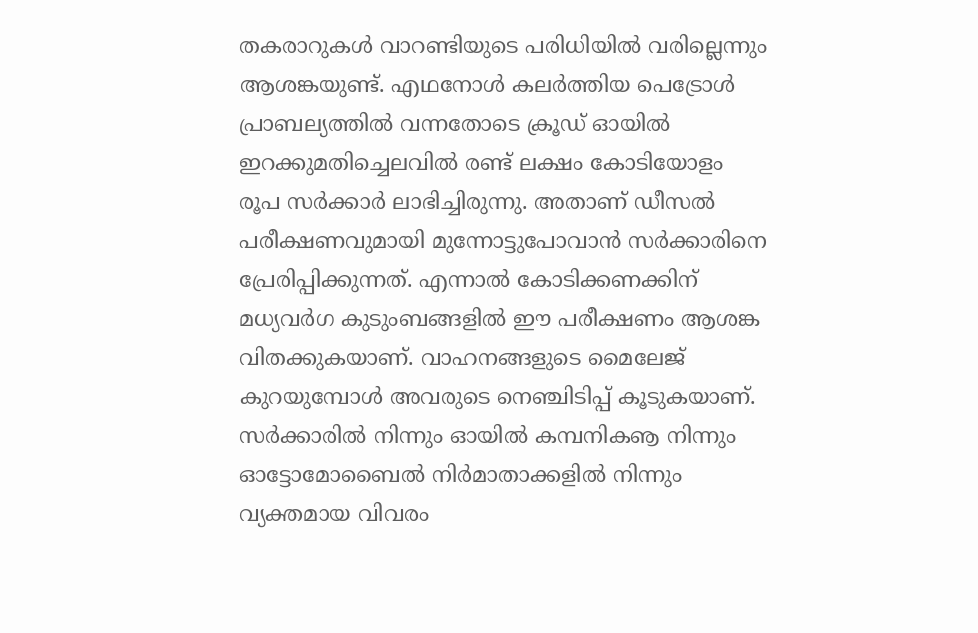തകരാറുകള്‍ വാറണ്ടിയുടെ പരിധിയില്‍ വരില്ലെന്നും ആശങ്കയുണ്ട്. എഥനോൾ കലര്‍ത്തിയ പെട്രോള്‍ പ്രാബല്യത്തില്‍ വന്നതോടെ ക്രൂഡ് ഓയില്‍ ഇറക്കുമതിച്ചെലവില്‍ രണ്ട് ലക്ഷം കോടിയോളം രൂപ സര്‍ക്കാര്‍ ലാഭിച്ചിരുന്നു. അതാണ് ഡീസല്‍ പരീക്ഷണവുമായി മുന്നോട്ടുപോവാന്‍ സര്‍ക്കാരിനെ പ്രേരിപ്പിക്കുന്നത്. എന്നാല്‍ കോടിക്കണക്കിന് മധ്യവര്‍ഗ കുടുംബങ്ങളില്‍ ഈ പരീക്ഷണം ആശങ്ക വിതക്കുകയാണ്. വാഹനങ്ങളുടെ മൈലേജ് കുറയുമ്പോള്‍ അവരുടെ നെഞ്ചിടിപ്പ് കൂടുകയാണ്. സര്‍ക്കാരില്‍ നിന്നും ഓയില്‍ കമ്പനികൡ നിന്നും ഓട്ടോമോബൈല്‍ നിര്‍മാതാക്കളില്‍ നിന്നും വ്യക്തമായ വിവരം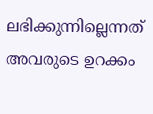ലഭിക്കുന്നില്ലെന്നത് അവരുടെ ഉറക്കം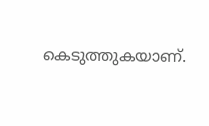കെടുത്തുകയാണ്.